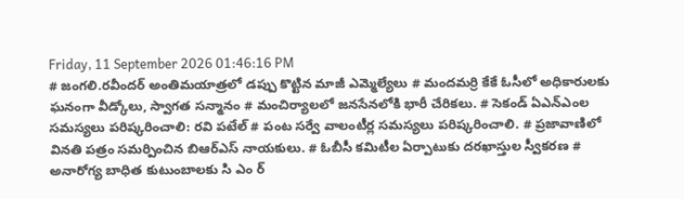Friday, 11 September 2026 01:46:16 PM
# జంగలి.రవీందర్‌ అంతిమయాత్రలో డప్పు కొట్టిన మాజీ ఎమ్మెల్యేలు # మందమర్రి కేకే ఓసీలో అధికారులకు ఘనంగా వీడ్కోలు, స్వాగత సన్మానం # మంచిర్యాలలో జనసేనలోకి భారీ చేరికలు. # సెకండ్ ఏఎన్‌ఎంల సమస్యలు పరిష్కరించాలి: రవి పటేల్ # పంట సర్వే వాలంటీర్ల సమస్యలు పరిష్కరించాలి. # ప్రజావాణిలో వినతి పత్రం సమర్పించిన బిఆర్ఎస్ నాయకులు. # ఓబీసీ కమిటీల ఏర్పాటుకు దరఖాస్తుల స్వీకరణ # అనారోగ్య బాధిత కుటుంబాలకు సి ఎం ర్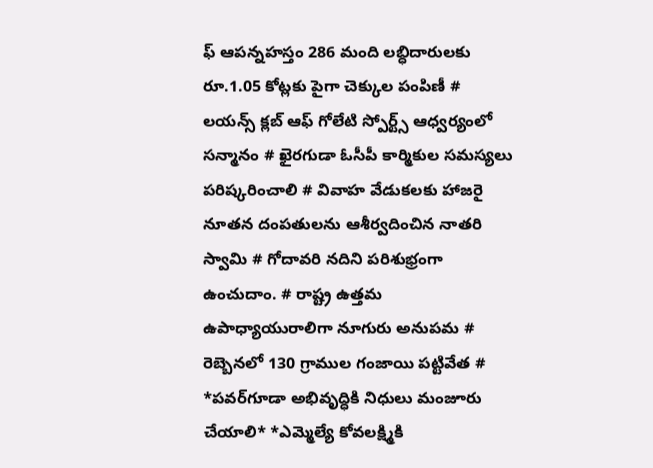ఫ్ ఆపన్నహస్తం 286 మంది లబ్ధిదారులకు రూ.1.05 కోట్లకు పైగా చెక్కుల పంపిణీ # లయన్స్ క్లబ్ ఆఫ్ గోలేటి స్పోర్ట్స్ ఆధ్వర్యంలో సన్మానం # ఖైరగుడా ఓసీపీ కార్మికుల సమస్యలు పరిష్కరించాలి # వివాహ వేడుకలకు హాజరై నూతన దంపతులను ఆశీర్వదించిన నాతరి స్వామి # గోదావరి నదిని పరిశుభ్రంగా ఉంచుదాం. # రాష్ట్ర ఉత్తమ ఉపాధ్యాయురాలిగా నూగురు అనుపమ # రెబ్బెనలో 130 గ్రాముల గంజాయి పట్టివేత # *పవర్‌గూడా అభివృద్ధికి నిధులు మంజూరు చేయాలి* *ఎమ్మెల్యే కోవలక్ష్మికి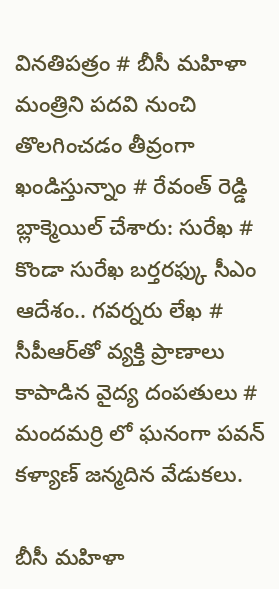వినతిపత్రం # బీసీ మహిళా మంత్రిని పదవి నుంచి తొలగించడం తీవ్రంగా ఖండిస్తున్నాం # రేవంత్ రెడ్డి బ్లాక్మెయిల్ చేశారు: సురేఖ # కొండా సురేఖ బర్తరఫ్కు సీఎం ఆదేశం.. గవర్నరు లేఖ # సీపీఆర్‌తో వ్యక్తి ప్రాణాలు కాపాడిన వైద్య దంపతులు # మందమర్రి లో ఘనంగా పవన్ కళ్యాణ్ జన్మదిన వేడుకలు.

బీసీ మహిళా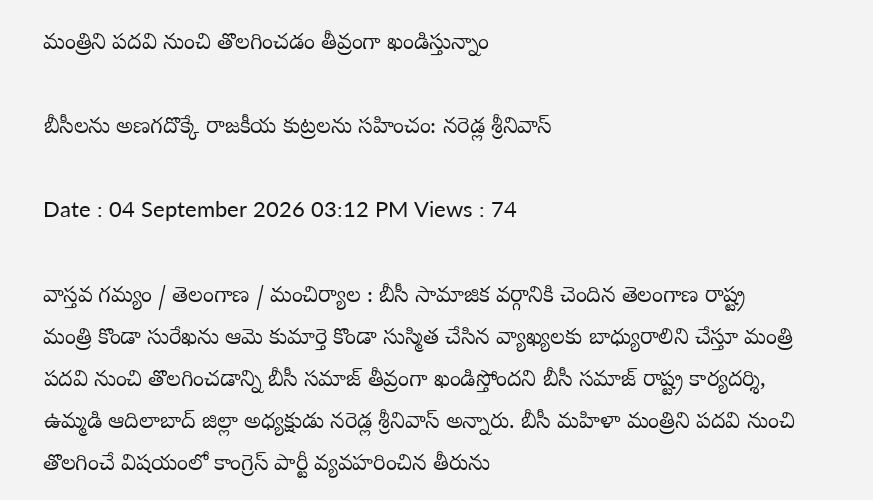మంత్రిని పదవి నుంచి తొలగించడం తీవ్రంగా ఖండిస్తున్నాం

బీసీలను అణగదొక్కే రాజకీయ కుట్రలను సహించం: నరెడ్ల శ్రీనివాస్

Date : 04 September 2026 03:12 PM Views : 74

వాస్తవ గమ్యం / తెలంగాణ / మంచిర్యాల : బీసీ సామాజిక వర్గానికి చెందిన తెలంగాణ రాష్ట్ర మంత్రి కొండా సురేఖను ఆమె కుమార్తె కొండా సుస్మిత చేసిన వ్యాఖ్యలకు బాధ్యురాలిని చేస్తూ మంత్రి పదవి నుంచి తొలగించడాన్ని బీసీ సమాజ్ తీవ్రంగా ఖండిస్తోందని బీసీ సమాజ్ రాష్ట్ర కార్యదర్శి, ఉమ్మడి ఆదిలాబాద్ జిల్లా అధ్యక్షుడు నరెడ్ల శ్రీనివాస్ అన్నారు. బీసీ మహిళా మంత్రిని పదవి నుంచి తొలగించే విషయంలో కాంగ్రెస్ పార్టీ వ్యవహరించిన తీరును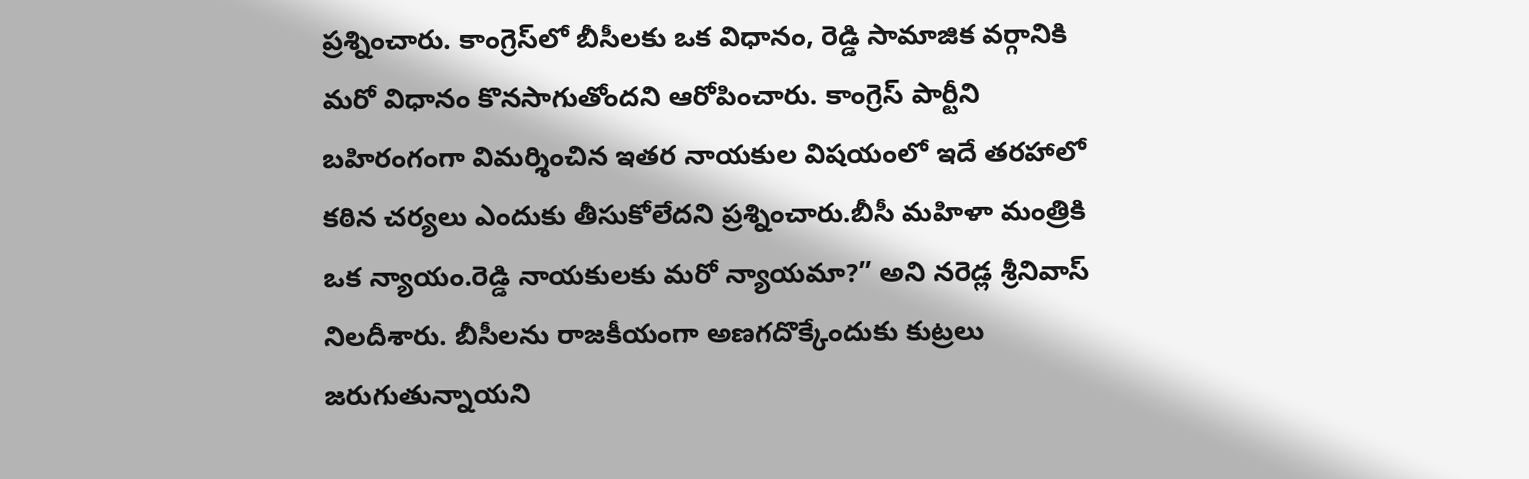ప్రశ్నించారు. కాంగ్రెస్‌లో బీసీలకు ఒక విధానం, రెడ్డి సామాజిక వర్గానికి మరో విధానం కొనసాగుతోందని ఆరోపించారు. కాంగ్రెస్ పార్టీని బహిరంగంగా విమర్శించిన ఇతర నాయకుల విషయంలో ఇదే తరహాలో కఠిన చర్యలు ఎందుకు తీసుకోలేదని ప్రశ్నించారు.బీసీ మహిళా మంత్రికి ఒక న్యాయం.రెడ్డి నాయకులకు మరో న్యాయమా?” అని నరెడ్ల శ్రీనివాస్ నిలదీశారు. బీసీలను రాజకీయంగా అణగదొక్కేందుకు కుట్రలు జరుగుతున్నాయని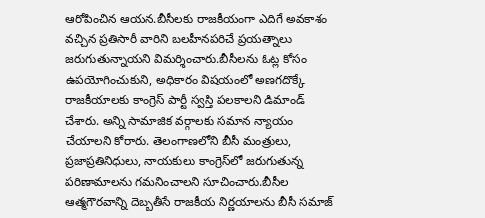ఆరోపించిన ఆయన.బీసీలకు రాజకీయంగా ఎదిగే అవకాశం వచ్చిన ప్రతిసారీ వారిని బలహీనపరిచే ప్రయత్నాలు జరుగుతున్నాయని విమర్శించారు.బీసీలను ఓట్ల కోసం ఉపయోగించుకుని, అధికారం విషయంలో అణగదొక్కే రాజకీయాలకు కాంగ్రెస్ పార్టీ స్వస్తి పలకాలని డిమాండ్ చేశారు. అన్ని సామాజిక వర్గాలకు సమాన న్యాయం చేయాలని కోరారు. తెలంగాణలోని బీసీ మంత్రులు, ప్రజాప్రతినిధులు, నాయకులు కాంగ్రెస్‌లో జరుగుతున్న పరిణామాలను గమనించాలని సూచించారు.బీసీల ఆత్మగౌరవాన్ని దెబ్బతీసే రాజకీయ నిర్ణయాలను బీసీ సమాజ్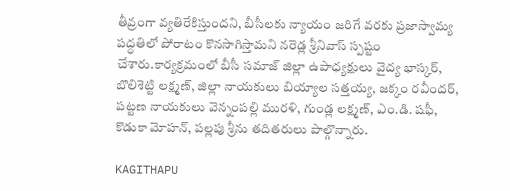తీవ్రంగా వ్యతిరేకిస్తుందని, బీసీలకు న్యాయం జరిగే వరకు ప్రజాస్వామ్య పద్ధతిలో పోరాటం కొనసాగిస్తామని నరెడ్ల శ్రీనివాస్ స్పష్టం చేశారు.కార్యక్రమంలో బీసీ సమాజ్ జిల్లా ఉపాధ్యక్షులు వైద్య భాస్కర్, బొలిశెట్టి లక్ష్మణ్, జిల్లా నాయకులు బియ్యాల సత్తయ్య, జక్కం రవీందర్, పట్టణ నాయకులు వెన్నంపల్లి మురళి, గుండ్ల లక్ష్మణ్, ఎం.డి. షఫీ, కొడుకా మోహన్, పల్లపు శ్రీను తదితరులు పాల్గొన్నారు.

KAGITHAPU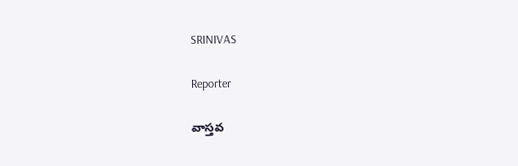SRINIVAS

Reporter

వాస్తవ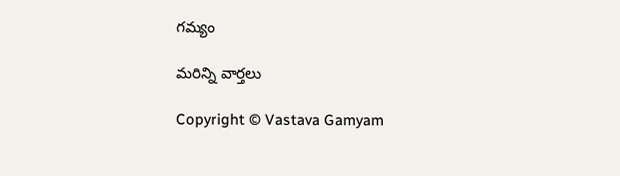గమ్యం

మరిన్ని వార్తలు

Copyright © Vastava Gamyam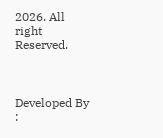2026. All right Reserved.



Developed By :